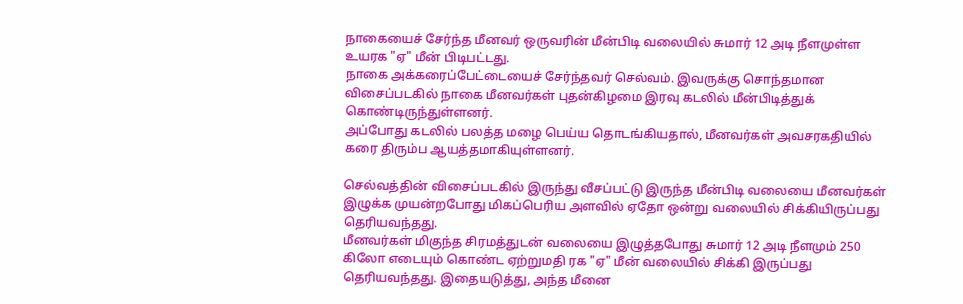நாகையைச் சேர்ந்த மீனவர் ஒருவரின் மீன்பிடி வலையில் சுமார் 12 அடி நீளமுள்ள உயரக "ஏ" மீன் பிடிபட்டது.
நாகை அக்கரைப்பேட்டையைச் சேர்ந்தவர் செல்வம். இவருக்கு சொந்தமான விசைப்படகில் நாகை மீனவர்கள் புதன்கிழமை இரவு கடலில் மீன்பிடித்துக் கொண்டிருந்துள்ளனர்.
அப்போது கடலில் பலத்த மழை பெய்ய தொடங்கியதால், மீனவர்கள் அவசரகதியில் கரை திரும்ப ஆயத்தமாகியுள்ளனர்.

செல்வத்தின் விசைப்படகில் இருந்து வீசப்பட்டு இருந்த மீன்பிடி வலையை மீனவர்கள் இழுக்க முயன்றபோது மிகப்பெரிய அளவில் ஏதோ ஒன்று வலையில் சிக்கியிருப்பது தெரியவந்தது.
மீனவர்கள் மிகுந்த சிரமத்துடன் வலையை இழுத்தபோது சுமார் 12 அடி நீளமும் 250 கிலோ எடையும் கொண்ட ஏற்றுமதி ரக "ஏ" மீன் வலையில் சிக்கி இருப்பது தெரியவந்தது. இதையடுத்து, அந்த மீனை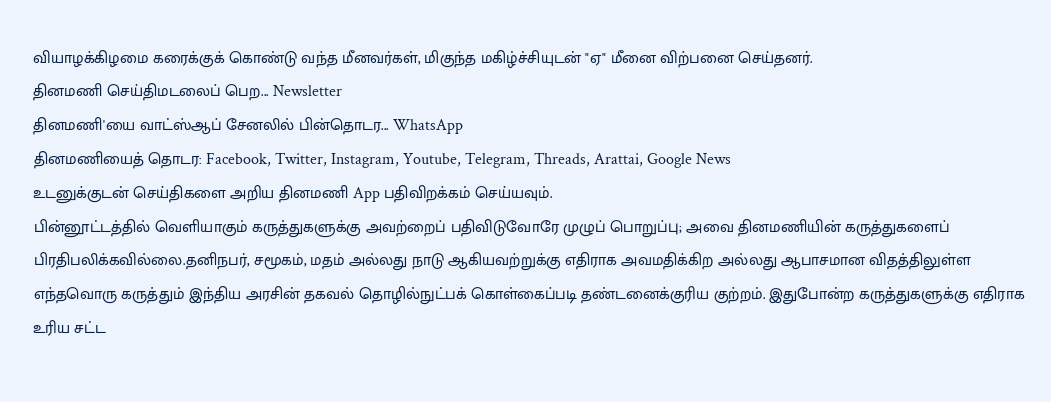வியாழக்கிழமை கரைக்குக் கொண்டு வந்த மீனவர்கள், மிகுந்த மகிழ்ச்சியுடன் "ஏ" மீனை விற்பனை செய்தனர்.
தினமணி செய்திமடலைப் பெற... Newsletter
தினமணி'யை வாட்ஸ்ஆப் சேனலில் பின்தொடர... WhatsApp
தினமணியைத் தொடர: Facebook, Twitter, Instagram, Youtube, Telegram, Threads, Arattai, Google News
உடனுக்குடன் செய்திகளை அறிய தினமணி App பதிவிறக்கம் செய்யவும்.
பின்னூட்டத்தில் வெளியாகும் கருத்துகளுக்கு அவற்றைப் பதிவிடுவோரே முழுப் பொறுப்பு; அவை தினமணியின் கருத்துகளைப் பிரதிபலிக்கவில்லை.தனிநபர், சமூகம், மதம் அல்லது நாடு ஆகியவற்றுக்கு எதிராக அவமதிக்கிற அல்லது ஆபாசமான விதத்திலுள்ள எந்தவொரு கருத்தும் இந்திய அரசின் தகவல் தொழில்நுட்பக் கொள்கைப்படி தண்டனைக்குரிய குற்றம். இதுபோன்ற கருத்துகளுக்கு எதிராக உரிய சட்ட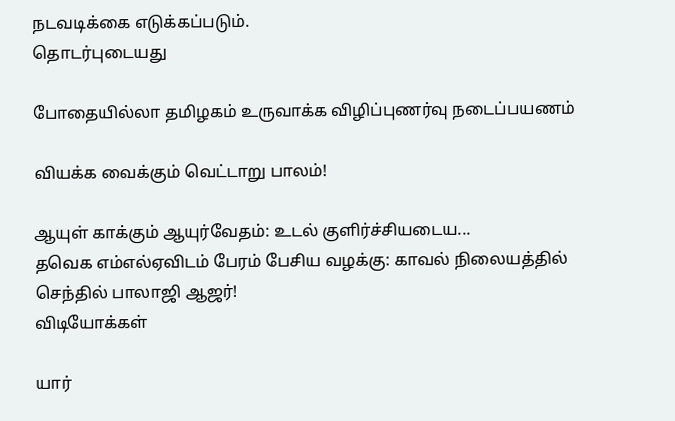நடவடிக்கை எடுக்கப்படும்.
தொடர்புடையது

போதையில்லா தமிழகம் உருவாக்க விழிப்புணர்வு நடைப்பயணம்

வியக்க வைக்கும் வெட்டாறு பாலம்!

ஆயுள் காக்கும் ஆயுர்வேதம்: உடல் குளிர்ச்சியடைய...
தவெக எம்எல்ஏவிடம் பேரம் பேசிய வழக்கு: காவல் நிலையத்தில் செந்தில் பாலாஜி ஆஜர்!
விடியோக்கள்

யார்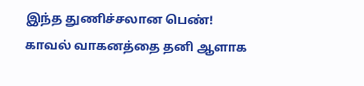இந்த துணிச்சலான பெண்! காவல் வாகனத்தை தனி ஆளாக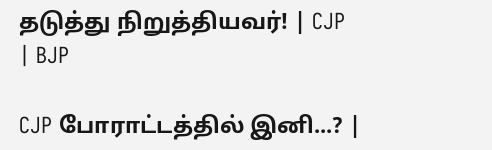தடுத்து நிறுத்தியவர்! | CJP | BJP

CJP போராட்டத்தில் இனி...? |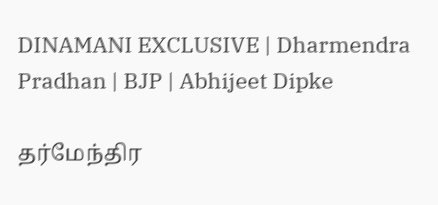DINAMANI EXCLUSIVE | Dharmendra Pradhan | BJP | Abhijeet Dipke

தர்மேந்திர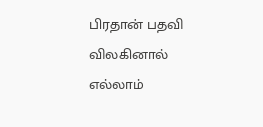பிரதான் பதவி விலகினால் எல்லாம்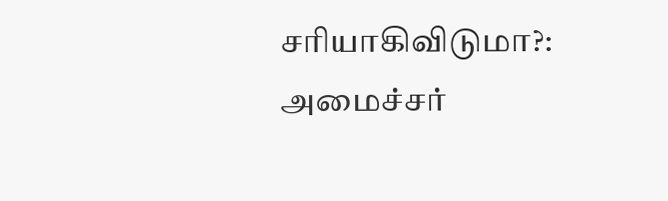சரியாகிவிடுமா?: அமைச்சர்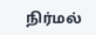நிர்மல்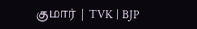குமார் | TVK | BJP